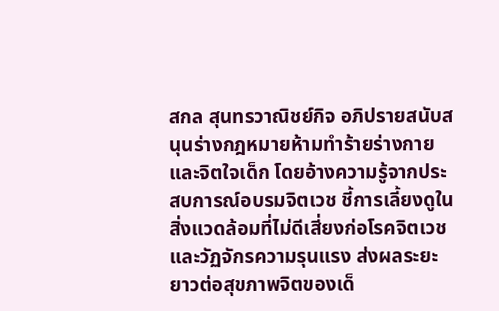สกล สุนทรวาณิชย์กิจ อภิปรายสนับสนุนร่างกฎหมายห้ามทำร้ายร่างกายและจิตใจเด็ก โดยอ้างความรู้จากประสบการณ์อบรมจิตเวช ชี้การเลี้ยงดูในสิ่งแวดล้อมที่ไม่ดีเสี่ยงก่อโรคจิตเวชและวัฏจักรความรุนแรง ส่งผลระยะยาวต่อสุขภาพจิตของเด็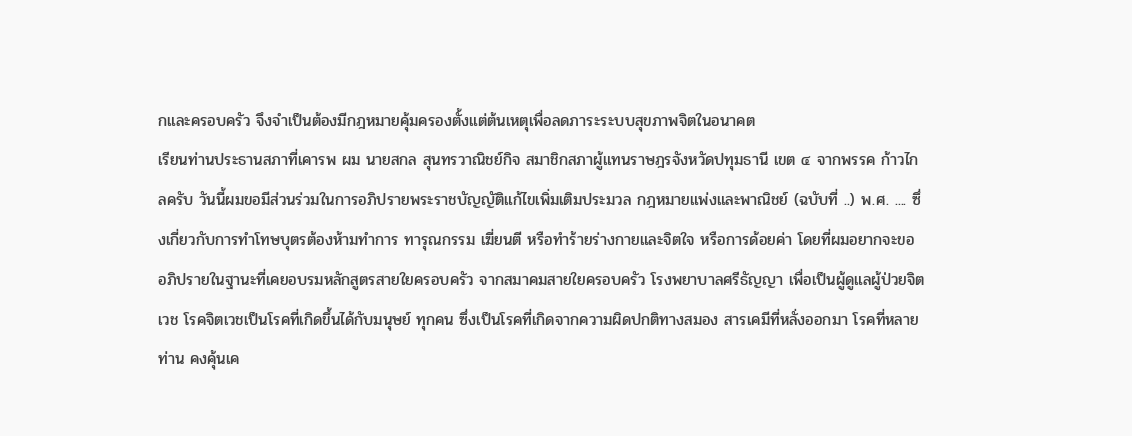กและครอบครัว จึงจำเป็นต้องมีกฎหมายคุ้มครองตั้งแต่ต้นเหตุเพื่อลดภาระระบบสุขภาพจิตในอนาคต
เรียนท่านประธานสภาที่เคารพ ผม นายสกล สุนทรวาณิชย์กิจ สมาชิกสภาผู้แทนราษฎรจังหวัดปทุมธานี เขต ๔ จากพรรค ก้าวไกลครับ วันนี้ผมขอมีส่วนร่วมในการอภิปรายพระราชบัญญัติแก้ไขเพิ่มเติมประมวล กฎหมายแพ่งและพาณิชย์ (ฉบับที่ ..) พ.ศ. .... ซึ่งเกี่ยวกับการทำโทษบุตรต้องห้ามทำการ ทารุณกรรม เฆี่ยนตี หรือทำร้ายร่างกายและจิตใจ หรือการด้อยค่า โดยที่ผมอยากจะขอ อภิปรายในฐานะที่เคยอบรมหลักสูตรสายใยครอบครัว จากสมาคมสายใยครอบครัว โรงพยาบาลศรีธัญญา เพื่อเป็นผู้ดูแลผู้ป่วยจิตเวช โรคจิตเวชเป็นโรคที่เกิดขึ้นได้กับมนุษย์ ทุกคน ซึ่งเป็นโรคที่เกิดจากความผิดปกติทางสมอง สารเคมีที่หลั่งออกมา โรคที่หลายท่าน คงคุ้นเค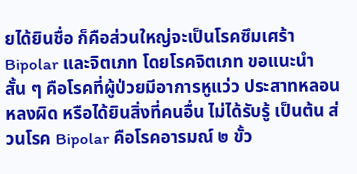ยได้ยินชื่อ ก็คือส่วนใหญ่จะเป็นโรคซึมเศร้า Bipolar และจิตเภท โดยโรคจิตเภท ขอแนะนำสั้น ๆ คือโรคที่ผู้ป่วยมีอาการหูแว่ว ประสาทหลอน หลงผิด หรือได้ยินสิ่งที่คนอื่น ไม่ได้รับรู้ เป็นต้น ส่วนโรค Bipolar คือโรคอารมณ์ ๒ ขั้ว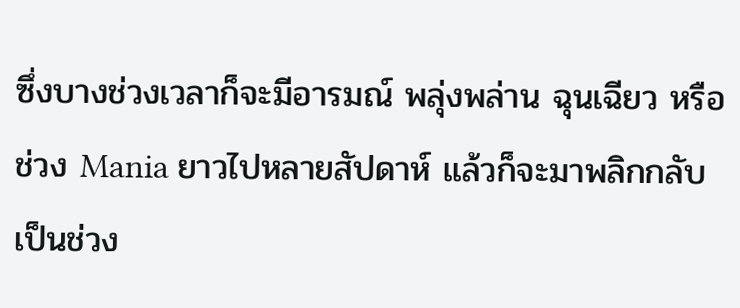ซึ่งบางช่วงเวลาก็จะมีอารมณ์ พลุ่งพล่าน ฉุนเฉียว หรือช่วง Mania ยาวไปหลายสัปดาห์ แล้วก็จะมาพลิกกลับเป็นช่วง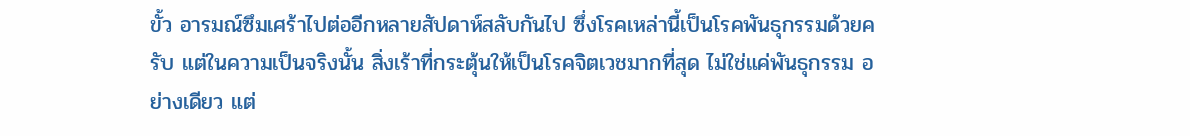ขั้ว อารมณ์ซึมเศร้าไปต่ออีกหลายสัปดาห์สลับกันไป ซึ่งโรคเหล่านี้เป็นโรคพันธุกรรมด้วยครับ แต่ในความเป็นจริงนั้น สิ่งเร้าที่กระตุ้นให้เป็นโรคจิตเวชมากที่สุด ไม่ใช่แค่พันธุกรรม อย่างเดียว แต่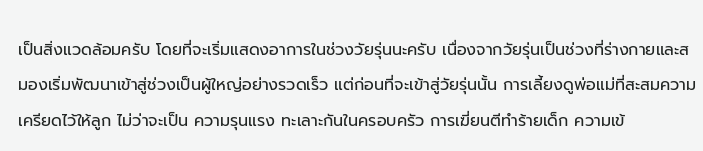เป็นสิ่งแวดล้อมครับ โดยที่จะเริ่มแสดงอาการในช่วงวัยรุ่นนะครับ เนื่องจากวัยรุ่นเป็นช่วงที่ร่างกายและสมองเริ่มพัฒนาเข้าสู่ช่วงเป็นผู้ใหญ่อย่างรวดเร็ว แต่ก่อนที่จะเข้าสู่วัยรุ่นนั้น การเลี้ยงดูพ่อแม่ที่สะสมความเครียดไว้ให้ลูก ไม่ว่าจะเป็น ความรุนแรง ทะเลาะกันในครอบครัว การเฆี่ยนตีทำร้ายเด็ก ความเข้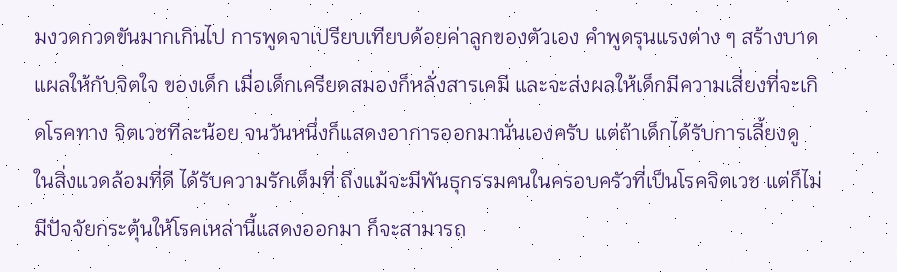มงวดกวดขันมากเกินไป การพูดจาเปรียบเทียบด้อยค่าลูกของตัวเอง คำพูดรุนแรงต่าง ๆ สร้างบาดแผลให้กับจิตใจ ของเด็ก เมื่อเด็กเครียดสมองก็หลั่งสารเคมี และจะส่งผลให้เด็กมีความเสี่ยงที่จะเกิดโรคทาง จิตเวชทีละน้อย จนวันหนึ่งก็แสดงอาการออกมานั่นเองครับ แต่ถ้าเด็กได้รับการเลี้ยงดู ในสิ่งแวดล้อมที่ดี ได้รับความรักเต็มที่ ถึงแม้จะมีพันธุกรรมคนในครอบครัวที่เป็นโรคจิตเวช แต่ก็ไม่มีปัจจัยกระตุ้นให้โรคเหล่านี้แสดงออกมา ก็จะสามารถ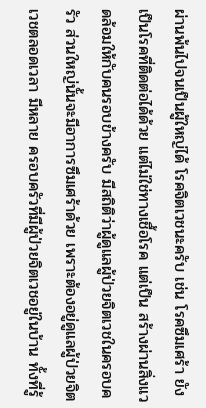ผ่านพ้นไปจนเป็นผู้ใหญ่ได้ โรคจิตเวชนะครับ เช่น โรคซึมเศร้า ยังเป็นโรคที่ติดต่อได้ด้วย แต่ไม่ใช่ทางเชื้อโรค แต่เป็น สร้างผ่านสิ่งแวดล้อมให้กับคนรอบข้างครับ มีสถิติว่าผู้ดูแลผู้ป่วยจิตเวชในครอบครัว ส่วนใหญ่นั้นจะมีอาการซึมเศร้าด้วย เพราะต้องอยู่ดูแลผู้ป่วยจิตเวชตลอดเวลา มีหลาย ครอบครัวที่มีผู้ป่วยจิตเวชอยู่ในบ้าน ทั้งที่รู้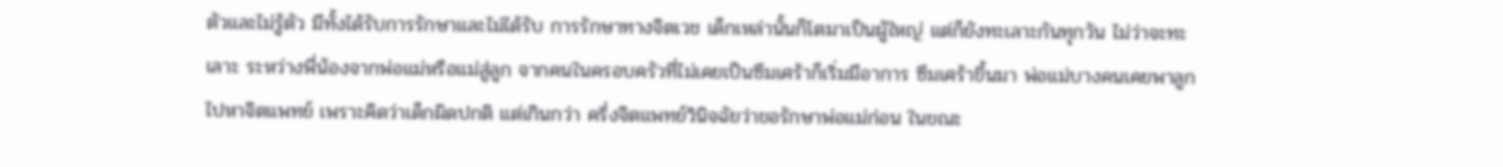ตัวและไม่รู้ตัว มีทั้งได้รับการรักษาและไม่ได้รับ การรักษาทางจิตเวช เด็กเหล่านั้นก็โตมาเป็นผู้ใหญ่ แต่ก็ยังทะเลาะกันทุกวัน ไม่ว่าจะทะเลาะ ระหว่างพี่น้องจากพ่อแม่หรือแม่สู่ลูก จากคนในครอบครัวที่ไม่เคยเป็นซึมเศร้าก็เริ่มมีอาการ ซึมเศร้าขึ้นมา พ่อแม่บางคนเคยพาลูกไปหาจิตแพทย์ เพราะคิดว่าเด็กผิดปกติ แต่เกินกว่า ครึ่งจิตแพทย์วินิจฉัยว่าขอรักษาพ่อแม่ก่อน ในขณะ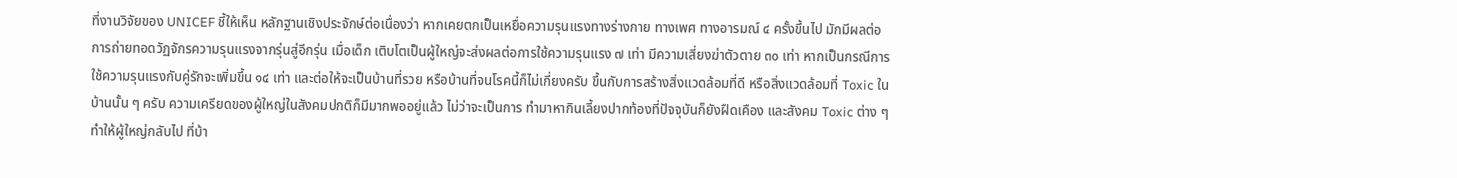ที่งานวิจัยของ UNICEF ชี้ให้เห็น หลักฐานเชิงประจักษ์ต่อเนื่องว่า หากเคยตกเป็นเหยื่อความรุนแรงทางร่างกาย ทางเพศ ทางอารมณ์ ๔ ครั้งขึ้นไป มักมีผลต่อการถ่ายทอดวัฏจักรความรุนแรงจากรุ่นสู่อีกรุ่น เมื่อเด็ก เติบโตเป็นผู้ใหญ่จะส่งผลต่อการใช้ความรุนแรง ๗ เท่า มีความเสี่ยงฆ่าตัวตาย ๓๐ เท่า หากเป็นกรณีการใช้ความรุนแรงกับคู่รักจะเพิ่มขึ้น ๑๔ เท่า และต่อให้จะเป็นบ้านที่รวย หรือบ้านที่จนโรคนี้ก็ไม่เกี่ยงครับ ขึ้นกับการสร้างสิ่งแวดล้อมที่ดี หรือสิ่งแวดล้อมที่ Toxic ในบ้านนั้น ๆ ครับ ความเครียดของผู้ใหญ่ในสังคมปกติก็มีมากพออยู่แล้ว ไม่ว่าจะเป็นการ ทำมาหากินเลี้ยงปากท้องที่ปัจจุบันก็ยังฝืดเคือง และสังคม Toxic ต่าง ๆ ทำให้ผู้ใหญ่กลับไป ที่บ้า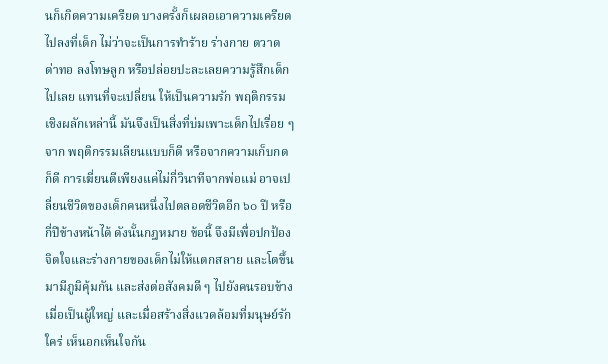นก็เกิดความเครียด บางครั้งก็เผลอเอาความเครียดไปลงที่เด็ก ไม่ว่าจะเป็นการทำร้าย ร่างกาย ตวาด ด่าทอ ลงโทษลูก หรือปล่อยปะละเลยความรู้สึกเด็กไปเลย แทนที่จะเปลี่ยน ให้เป็นความรัก พฤติกรรมเชิงผลักเหล่านี้ มันจึงเป็นสิ่งที่บ่มเพาะเด็กไปเรื่อย ๆ จาก พฤติกรรมเลียนแบบก็ดี หรือจากความเก็บกดก็ดี การเฆี่ยนตีเพียงแค่ไม่กี่วินาทีจากพ่อแม่ อาจเปลี่ยนชีวิตของเด็กคนหนึ่งไปตลอดชีวิตอีก ๖๐ ปี หรือกี่ปีข้างหน้าได้ ดังนั้นกฎหมาย ข้อนี้ จึงมีเพื่อปกป้องจิตใจและร่างกายของเด็กไม่ให้แตกสลาย และโตขึ้นมามีภูมิคุ้มกัน และส่งต่อสังคมดี ๆ ไปยังคนรอบข้างเมื่อเป็นผู้ใหญ่ และเมื่อสร้างสิ่งแวดล้อมที่มนุษย์รักใคร่ เห็นอกเห็นใจกัน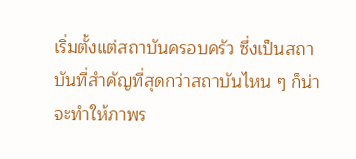เริ่มตั้งแต่สถาบันครอบครัว ซึ่งเป็นสถาบันที่สำคัญที่สุดกว่าสถาบันไหน ๆ ก็น่าจะทำให้ภาพร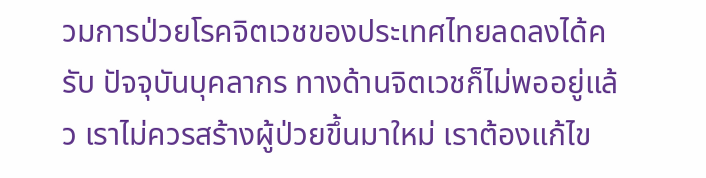วมการป่วยโรคจิตเวชของประเทศไทยลดลงได้ครับ ปัจจุบันบุคลากร ทางด้านจิตเวชก็ไม่พออยู่แล้ว เราไม่ควรสร้างผู้ป่วยขึ้นมาใหม่ เราต้องแก้ไข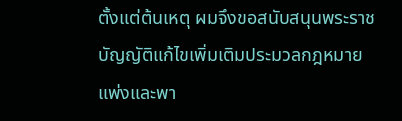ตั้งแต่ต้นเหตุ ผมจึงขอสนับสนุนพระราชบัญญัติแก้ไขเพิ่มเติมประมวลกฎหมายแพ่งและพา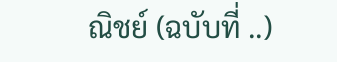ณิชย์ (ฉบับที่ ..)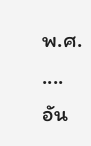พ.ศ. .... อัน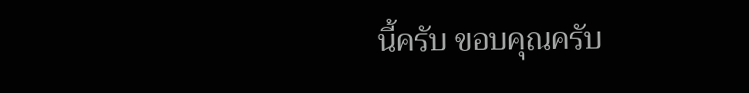นี้ครับ ขอบคุณครับ